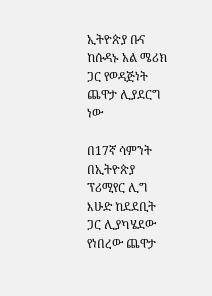ኢትዮጵያ ቡና ከሱዳኑ አል ሜሪክ ጋር የወዳጅነት ጨዋታ ሊያደርግ ነው

በ17ኛ ሳምንት በኢትዮጵያ ፕሪሚየር ሊግ እሁድ ከደደቢት ጋር ሊያካሄደው የነበረው ጨዋታ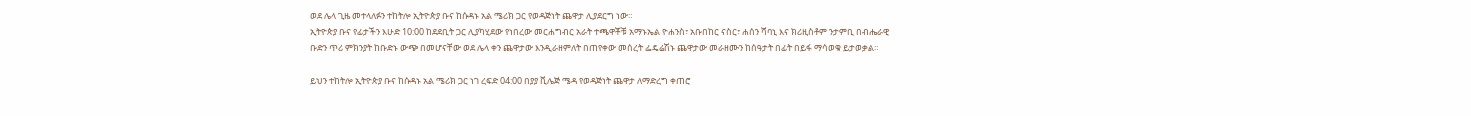ወደ ሌላ ጊዜ መተላለፉን ተከትሎ ኢትዮጵያ ቡና ከሱዳኑ አል ሜሪክ ጋር የወዳጅነት ጨዋታ ሊያደርግ ነው።
ኢትዮጵያ ቡና የፊታችን እሁድ 10:00 ከደደቢት ጋር ሊያካሂደው የነበረው መርሐግብር አራት ተጫዋቾቹ አማኑኤል ዮሐንስ፣ አቡበከር ናስር፣ ሐሰን ሻባኒ እና ክሪዚስቶም ንታምቢ በብሔራዊ ቡድን ጥሪ ምክንያት ከቡድኑ ውጭ በመሆናቸው ወደ ሌላ ቀን ጨዋታው እንዲራዘምለት በጠየቀው መሰረት ፌዴሬሽኑ ጨዋታው መራዘሙን ከሰዓታት በፊት በይፋ ማሳወቁ ይታወቃል።

ይህን ተከትሎ ኢትዮጵያ ቡና ከሱዳኑ አል ሜሪክ ጋር ነገ ረፍድ 04:00 በያያ ቪሌጅ ሜዳ የወዳጅነት ጨዋታ ለማድረግ ቀጠሮ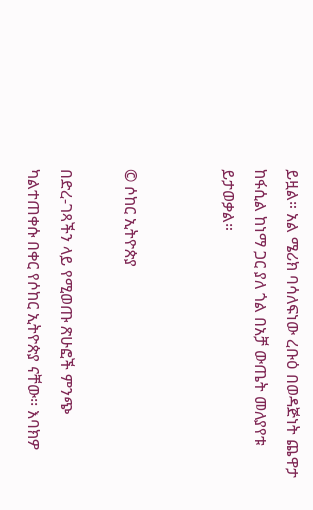ይዟል። አል ሜሪክ ባሳለፍነው ረቡዕ በወዳጅነት ጨዋታ ከፋሲል ከነማ ጋር ያለ ጎል በአቻ ውጤት መለያየቱ ይታወቃል።


© ሶከር ኢትዮጵያ

በድረ-ገጻችን ላይ የሚወጡ ጽሁፎች ምንጭ ካልተጠቀሱ በቀር የሶከር ኢትዮጵያ ናቸው፡፡ እባክዎ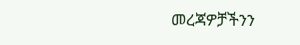መረጃዎቻችንን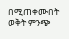በሚጠቀሙበት ወቅት ምንጭ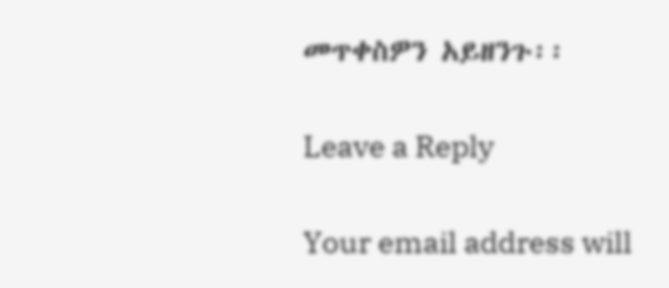መጥቀስዎን አይዘንጉ፡፡

Leave a Reply

Your email address will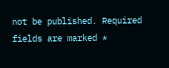not be published. Required fields are marked *